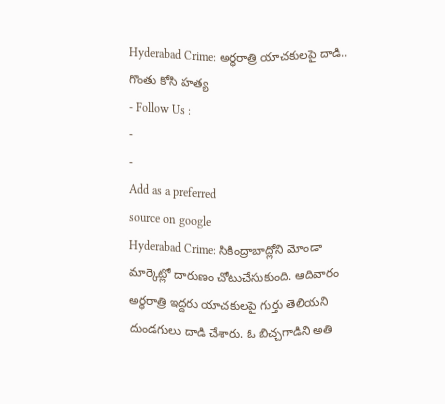Hyderabad Crime: అర్థరాత్రి యాచకులపై దాడి.. గొంతు కోసి హత్య
- Follow Us :
-
-
Add as a preferred
source on google
Hyderabad Crime: సికింద్రాబాద్లోని మోండా మార్కెట్లో దారుణం చోటుచేసుకుంది. ఆదివారం అర్ధరాత్రి ఇద్దరు యాచకులపై గుర్తు తెలియని దుండగులు దాడి చేశారు. ఓ బిచ్చగాడిని అతి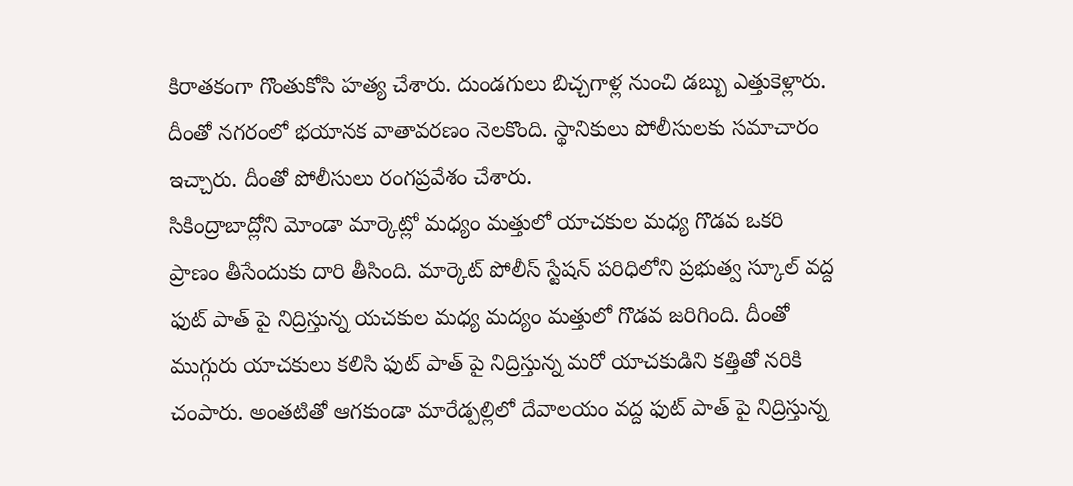కిరాతకంగా గొంతుకోసి హత్య చేశారు. దుండగులు బిచ్చగాళ్ల నుంచి డబ్బు ఎత్తుకెళ్లారు. దీంతో నగరంలో భయానక వాతావరణం నెలకొంది. స్థానికులు పోలీసులకు సమాచారం ఇచ్చారు. దీంతో పోలీసులు రంగప్రవేశం చేశారు.
సికింద్రాబాద్లోని మోండా మార్కెట్లో మధ్యం మత్తులో యాచకుల మధ్య గొడవ ఒకరి ప్రాణం తీసేందుకు దారి తీసింది. మార్కెట్ పోలీస్ స్టేషన్ పరిధిలోని ప్రభుత్వ స్కూల్ వద్ద ఫుట్ పాత్ పై నిద్రిస్తున్న యచకుల మధ్య మద్యం మత్తులో గొడవ జరిగింది. దీంతో ముగ్గురు యాచకులు కలిసి ఫుట్ పాత్ పై నిద్రిస్తున్న మరో యాచకుడిని కత్తితో నరికి చంపారు. అంతటితో ఆగకుండా మారేడ్పల్లిలో దేవాలయం వద్ద ఫుట్ పాత్ పై నిద్రిస్తున్న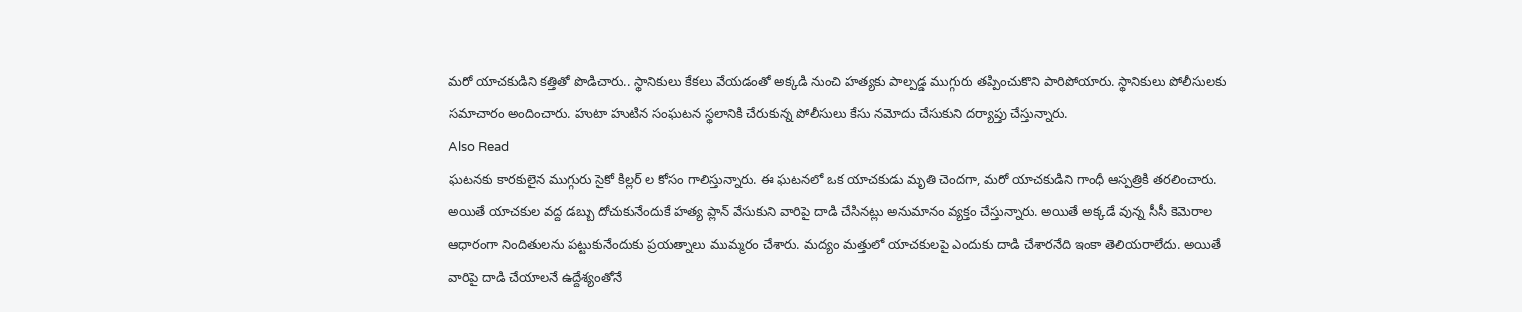మరో యాచకుడిని కత్తితో పొడిచారు.. స్థానికులు కేకలు వేయడంతో అక్కడి నుంచి హత్యకు పాల్పడ్డ ముగ్గురు తప్పించుకొని పారిపోయారు. స్థానికులు పోలీసులకు సమాచారం అందించారు. హుటా హుటిన సంఘటన స్థలానికి చేరుకున్న పోలీసులు కేసు నమోదు చేసుకుని దర్యాప్తు చేస్తున్నారు.
Also Read
ఘటనకు కారకులైన ముగ్గురు సైకో కిల్లర్ ల కోసం గాలిస్తున్నారు. ఈ ఘటనలో ఒక యాచకుడు మృతి చెందగా, మరో యాచకుడిని గాంధీ ఆస్పత్రికి తరలించారు. అయితే యాచకుల వద్ద డబ్బు దోచుకునేందుకే హత్య ప్లాన్ వేసుకుని వారిపై దాడి చేసినట్లు అనుమానం వ్యక్తం చేస్తున్నారు. అయితే అక్కడే వున్న సీసీ కెమెరాల ఆధారంగా నిందితులను పట్టుకునేందుకు ప్రయత్నాలు ముమ్మరం చేశారు. మద్యం మత్తులో యాచకులపై ఎందుకు దాడి చేశారనేది ఇంకా తెలియరాలేదు. అయితే వారిపై దాడి చేయాలనే ఉద్దేశ్యంతోనే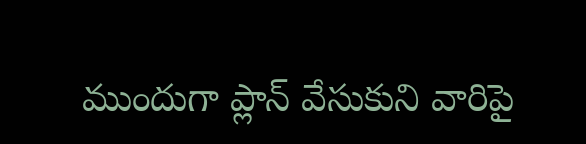ముందుగా ప్లాన్ వేసుకుని వారిపై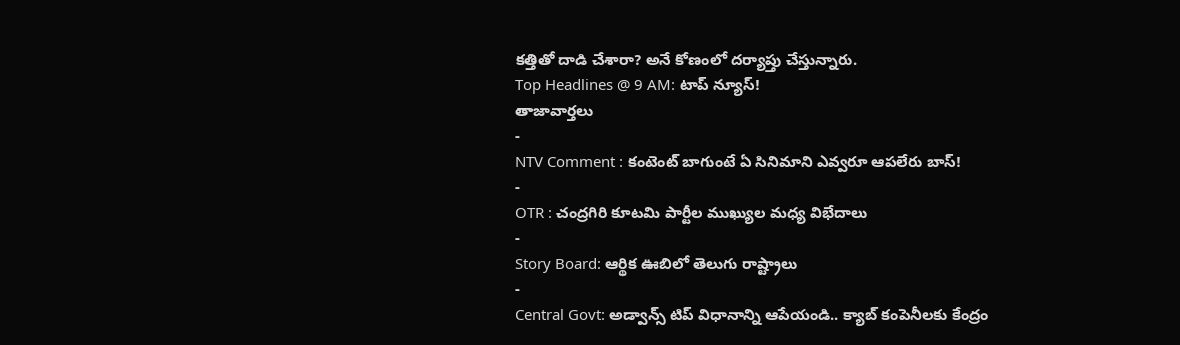కత్తితో దాడి చేశారా? అనే కోణంలో దర్యాప్తు చేస్తున్నారు.
Top Headlines @ 9 AM: టాప్ న్యూస్!
తాజావార్తలు
-
NTV Comment : కంటెంట్ బాగుంటే ఏ సినిమాని ఎవ్వరూ ఆపలేరు బాస్!
-
OTR : చంద్రగిరి కూటమి పార్టీల ముఖ్యుల మధ్య విభేదాలు
-
Story Board: ఆర్థిక ఊబిలో తెలుగు రాష్ట్రాలు
-
Central Govt: అడ్వాన్స్ టిప్ విధానాన్ని ఆపేయండి.. క్యాబ్ కంపెనీలకు కేంద్రం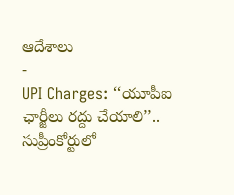ఆదేశాలు
-
UPI Charges: ‘‘యూపీఐ ఛార్జీలు రద్దు చేయాలి’’.. సుప్రీంకోర్టులో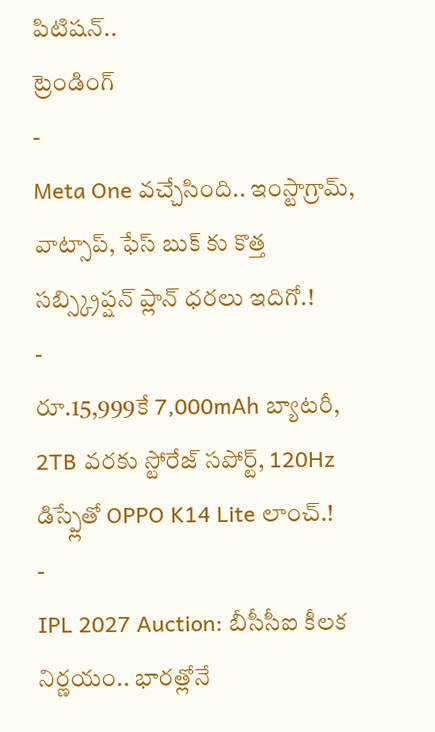పిటిషన్..
ట్రెండింగ్
-
Meta One వచ్చేసింది.. ఇంస్టాగ్రామ్, వాట్సాప్, ఫేస్ బుక్ కు కొత్త సబ్స్క్రిప్షన్ ప్లాన్ ధరలు ఇదిగో.!
-
రూ.15,999కే 7,000mAh బ్యాటరీ, 2TB వరకు స్టోరేజ్ సపోర్ట్, 120Hz డిస్ప్లేతో OPPO K14 Lite లాంచ్.!
-
IPL 2027 Auction: బీసీసీఐ కీలక నిర్ణయం.. భారత్లోనే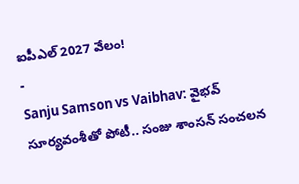ఐపీఎల్ 2027 వేలం!
-
Sanju Samson vs Vaibhav: వైభవ్ సూర్యవంశీతో పోటీ.. సంజు శాంసన్ సంచలన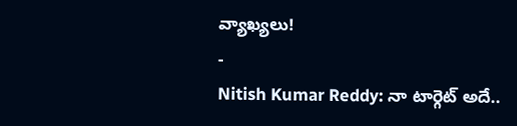వ్యాఖ్యలు!
-
Nitish Kumar Reddy: నా టార్గెట్ అదే..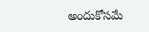అందుకోసమే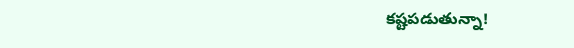కష్టపడుతున్నా!